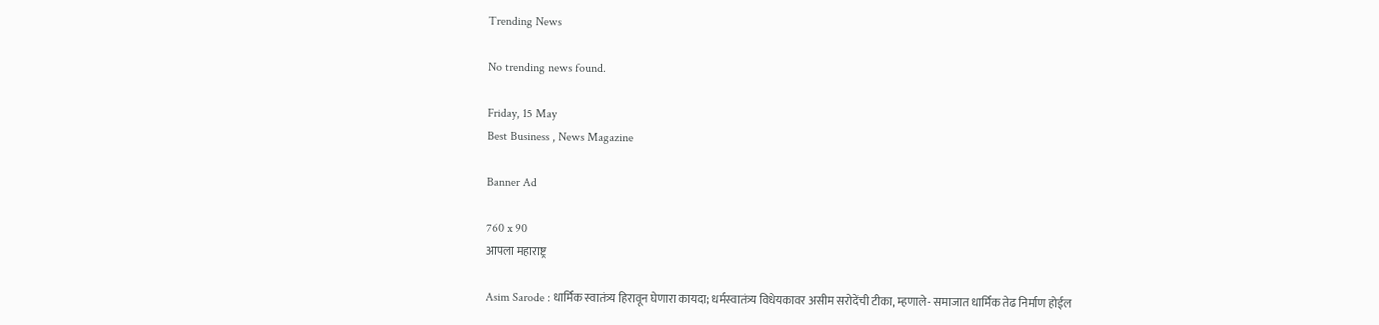Trending News

No trending news found.

Friday, 15 May
Best Business , News Magazine

Banner Ad

760 x 90
आपला महाराष्ट्र

Asim Sarode : धार्मिक स्वातंत्र्य हिरावून घेणारा कायदा; धर्मस्वातंत्र्य विधेयकावर असीम सरोदेंची टीका, म्हणाले- समाजात धार्मिक तेढ निर्माण होईल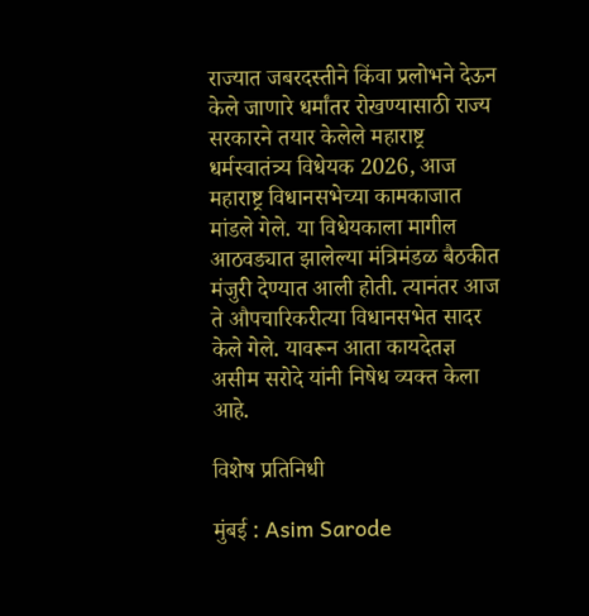राज्यात जबरदस्तीने किंवा प्रलोभने देऊन केले जाणारे धर्मांतर रोखण्यासाठी राज्य सरकारने तयार केलेले महाराष्ट्र धर्मस्वातंत्र्य विधेयक 2026, आज महाराष्ट्र विधानसभेच्या कामकाजात मांडले गेले. या विधेयकाला मागील आठवड्यात झालेल्या मंत्रिमंडळ बैठकीत मंजुरी देण्यात आली होती. त्यानंतर आज ते औपचारिकरीत्या विधानसभेत सादर केले गेले. यावरून आता कायदेतज्ञ असीम सरोदे यांनी निषेध व्यक्त केला आहे.

विशेष प्रतिनिधी

मुंबई : Asim Sarode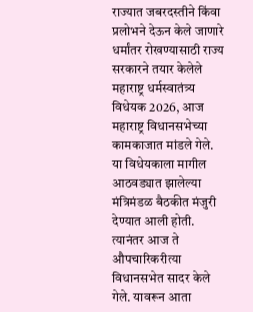राज्यात जबरदस्तीने किंवा प्रलोभने देऊन केले जाणारे धर्मांतर रोखण्यासाठी राज्य सरकारने तयार केलेले महाराष्ट्र धर्मस्वातंत्र्य विधेयक 2026, आज महाराष्ट्र विधानसभेच्या कामकाजात मांडले गेले. या विधेयकाला मागील आठवड्यात झालेल्या मंत्रिमंडळ बैठकीत मंजुरी देण्यात आली होती. त्यानंतर आज ते औपचारिकरीत्या विधानसभेत सादर केले गेले. यावरून आता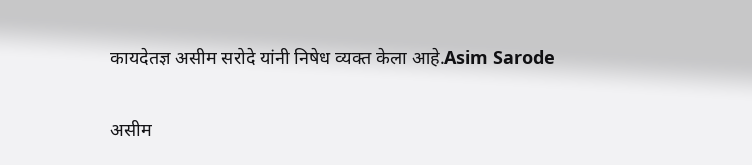कायदेतज्ञ असीम सरोदे यांनी निषेध व्यक्त केला आहे.Asim Sarode

असीम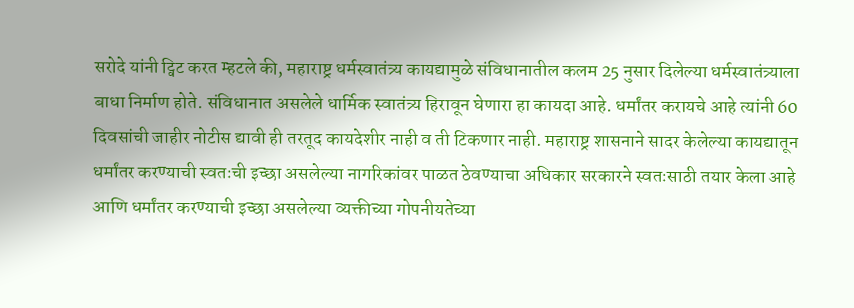सरोदे यांनी ट्विट करत म्हटले की, महाराष्ट्र धर्मस्वातंत्र्य कायद्यामुळे संविधानातील कलम 25 नुसार दिलेल्या धर्मस्वातंत्र्याला बाधा निर्माण होते. संविधानात असलेले धार्मिक स्वातंत्र्य हिरावून घेणारा हा कायदा आहे. धर्मांतर करायचे आहे त्यांनी 60 दिवसांची जाहीर नोटीस द्यावी ही तरतूद कायदेशीर नाही व ती टिकणार नाही. महाराष्ट्र शासनाने सादर केलेल्या कायद्यातून धर्मांतर करण्याची स्वतःची इच्छा असलेल्या नागरिकांवर पाळत ठेवण्याचा अधिकार सरकारने स्वतःसाठी तयार केला आहे आणि धर्मांतर करण्याची इच्छा असलेल्या व्यक्तीच्या गोपनीयतेच्या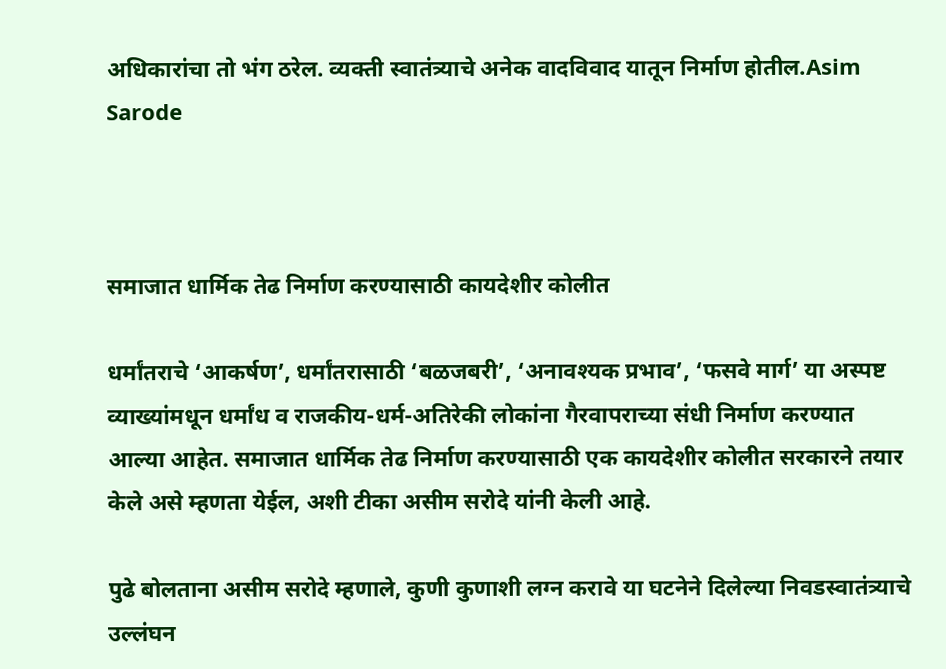अधिकारांचा तो भंग ठरेल. व्यक्ती स्वातंत्र्याचे अनेक वादविवाद यातून निर्माण होतील.Asim Sarode



समाजात धार्मिक तेढ निर्माण करण्यासाठी कायदेशीर कोलीत

धर्मांतराचे ‘आकर्षण’, धर्मांतरासाठी ‘बळजबरी’, ‘अनावश्यक प्रभाव’, ‘फसवे मार्ग’ या अस्पष्ट व्याख्यांमधून धर्मांध व राजकीय-धर्म-अतिरेकी लोकांना गैरवापराच्या संधी निर्माण करण्यात आल्या आहेत. समाजात धार्मिक तेढ निर्माण करण्यासाठी एक कायदेशीर कोलीत सरकारने तयार केले असे म्हणता येईल, अशी टीका असीम सरोदे यांनी केली आहे.

पुढे बोलताना असीम सरोदे म्हणाले, कुणी कुणाशी लग्न करावे या घटनेने दिलेल्या निवडस्वातंत्र्याचे उल्लंघन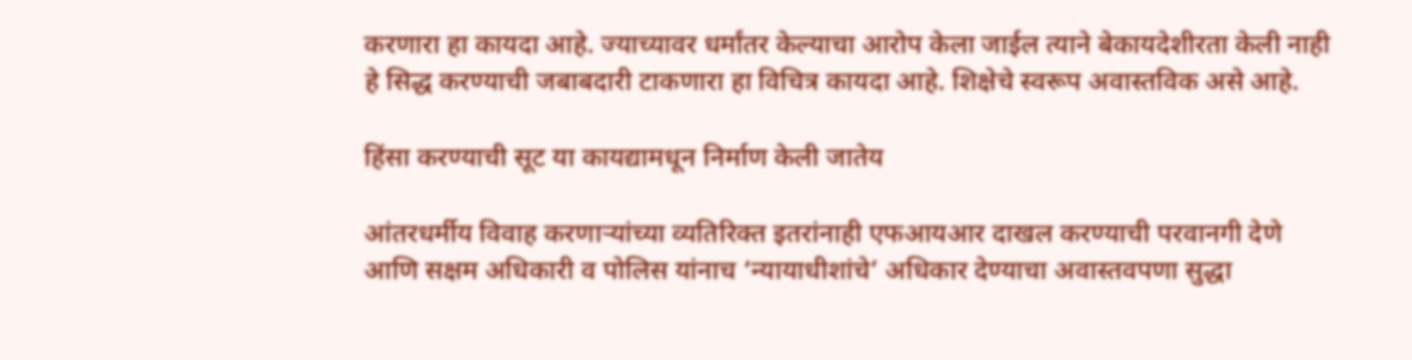करणारा हा कायदा आहे. ज्याच्यावर धर्मांतर केल्याचा आरोप केला जाईल त्याने बेकायदेशीरता केली नाही हे सिद्ध करण्याची जबाबदारी टाकणारा हा विचित्र कायदा आहे. शिक्षेचे स्वरूप अवास्तविक असे आहे.

हिंसा करण्याची सूट या कायद्यामधून निर्माण केली जातेय

आंतरधर्मीय विवाह करणाऱ्यांच्या व्यतिरिक्त इतरांनाही एफआयआर दाखल करण्याची परवानगी देणे आणि सक्षम अधिकारी व पोलिस यांनाच ‘न्यायाधीशांचे’ अधिकार देण्याचा अवास्तवपणा सुद्धा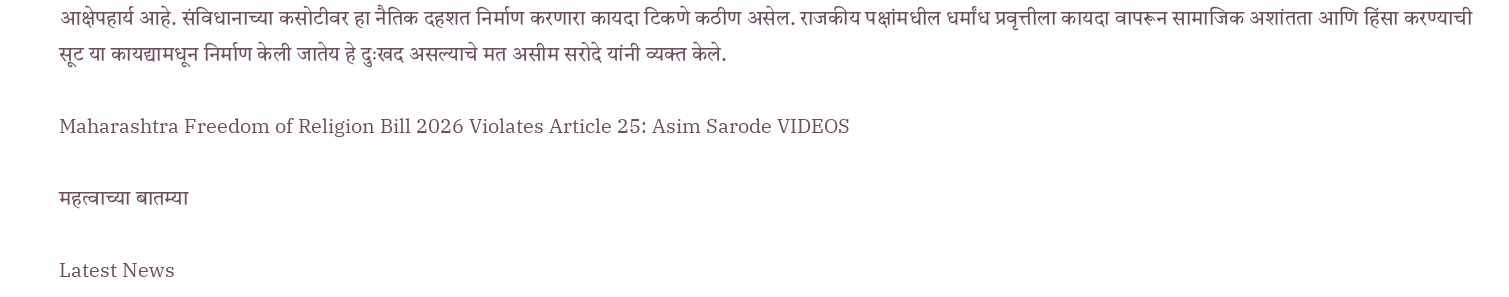आक्षेपहार्य आहे. संविधानाच्या कसोटीवर हा नैतिक दहशत निर्माण करणारा कायदा टिकणे कठीण असेल. राजकीय पक्षांमधील धर्मांध प्रवृत्तीला कायदा वापरून सामाजिक अशांतता आणि हिंसा करण्याची सूट या कायद्यामधून निर्माण केली जातेय हे दुःखद असल्याचे मत असीम सरोदे यांनी व्यक्त केले.

Maharashtra Freedom of Religion Bill 2026 Violates Article 25: Asim Sarode VIDEOS

महत्वाच्या बातम्या

Latest News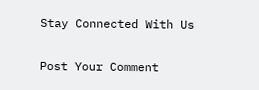Stay Connected With Us

Post Your Comment